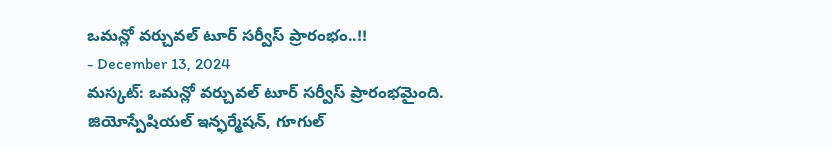ఒమన్లో వర్చువల్ టూర్ సర్వీస్ ప్రారంభం..!!
- December 13, 2024
మస్కట్: ఒమన్లో వర్చువల్ టూర్ సర్వీస్ ప్రారంభమైంది. జియోస్పేషియల్ ఇన్ఫర్మేషన్, గూగుల్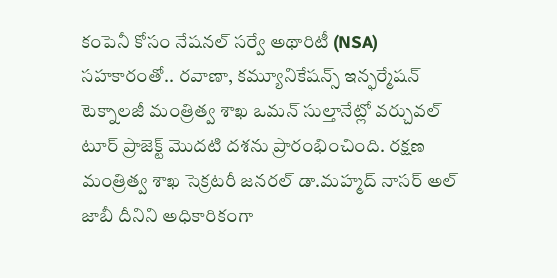కంపెనీ కోసం నేషనల్ సర్వే అథారిటీ (NSA) సహకారంతో.. రవాణా, కమ్యూనికేషన్స్ ఇన్ఫర్మేషన్ టెక్నాలజీ మంత్రిత్వ శాఖ ఒమన్ సుల్తానేట్లో వర్చువల్ టూర్ ప్రాజెక్ట్ మొదటి దశను ప్రారంభించింది. రక్షణ మంత్రిత్వ శాఖ సెక్రటరీ జనరల్ డా.మహ్మద్ నాసర్ అల్ జాబీ దీనిని అధికారికంగా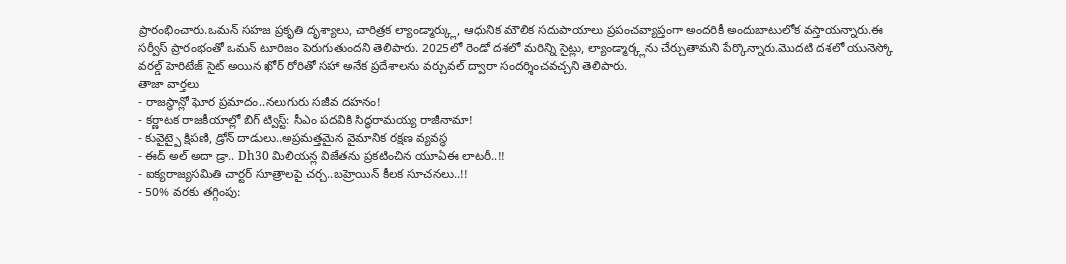ప్రారంభించారు.ఒమన్ సహజ ప్రకృతి దృశ్యాలు, చారిత్రక ల్యాండ్మార్క్లు, ఆధునిక మౌలిక సదుపాయాలు ప్రపంచవ్యాప్తంగా అందరికీ అందుబాటులోక వస్తాయన్నారు.ఈ సర్వీస్ ప్రారంభంతో ఒమన్ టూరిజం పెరుగుతుందని తెలిపారు. 2025లో రెండో దశలో మరిన్ని సైట్లు, ల్యాండ్మార్క్లను చేర్చుతామని పేర్కొన్నారు.మొదటి దశలో యునెస్కో వరల్డ్ హెరిటేజ్ సైట్ అయిన ఖోర్ రోరితో సహా అనేక ప్రదేశాలను వర్చువల్ ద్వారా సందర్శించవచ్చని తెలిపారు.
తాజా వార్తలు
- రాజస్థాన్లో ఘోర ప్రమాదం..నలుగురు సజీవ దహనం!
- కర్ణాటక రాజకీయాల్లో బిగ్ ట్విస్ట్: సీఎం పదవికి సిద్ధరామయ్య రాజీనామా!
- కువైట్పై క్షిపణి, డ్రోన్ దాడులు..అప్రమత్తమైన వైమానిక రక్షణ వ్యవస్థ
- ఈద్ అల్ అదా డ్రా.. Dh30 మిలియన్ల విజేతను ప్రకటించిన యూఏఈ లాటరీ..!!
- ఐక్యరాజ్యసమితి చార్టర్ సూత్రాలపై చర్చ..బహ్రెయిన్ కీలక సూచనలు..!!
- 50% వరకు తగ్గింపు: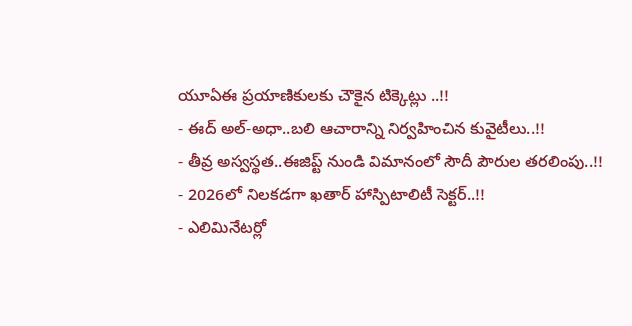యూఏఈ ప్రయాణికులకు చౌకైన టిక్కెట్లు ..!!
- ఈద్ అల్-అధా..బలి ఆచారాన్ని నిర్వహించిన కువైటీలు..!!
- తీవ్ర అస్వస్థత..ఈజిప్ట్ నుండి విమానంలో సౌదీ పౌరుల తరలింపు..!!
- 2026లో నిలకడగా ఖతార్ హాస్పిటాలిటీ సెక్టర్..!!
- ఎలిమినేటర్లో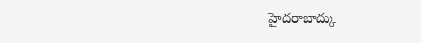హైదరాబాద్కు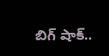బిగ్ షాక్..